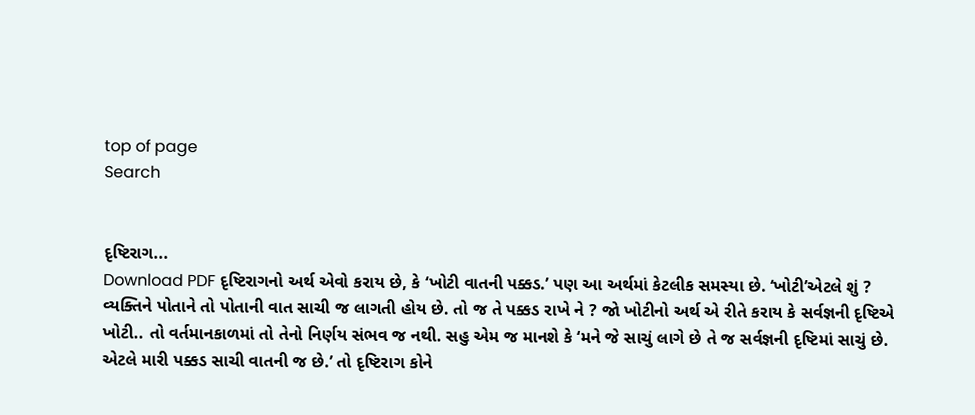top of page
Search


દૃષ્ટિરાગ...
Download PDF દૃષ્ટિરાગનો અર્થ એવો કરાય છે, કે ‘ખોટી વાતની પક્કડ.’ પણ આ અર્થમાં કેટલીક સમસ્યા છે. ‘ખોટી’એટલે શું ? વ્યક્તિને પોતાને તો પોતાની વાત સાચી જ લાગતી હોય છે. તો જ તે પક્કડ રાખે ને ? જો ખોટીનો અર્થ એ રીતે કરાય કે સર્વજ્ઞની દૃષ્ટિએ ખોટી.. તો વર્તમાનકાળમાં તો તેનો નિર્ણય સંભવ જ નથી. સહુ એમ જ માનશે કે ‘મને જે સાચું લાગે છે તે જ સર્વજ્ઞની દૃષ્ટિમાં સાચું છે. એટલે મારી પક્કડ સાચી વાતની જ છે.’ તો દૃષ્ટિરાગ કોને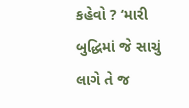કહેવો ? ‘મારી બુદ્ધિમાં જે સાચું લાગે તે જ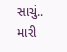સાચું.. મારી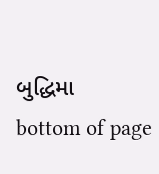બુદ્ધિમા
bottom of page